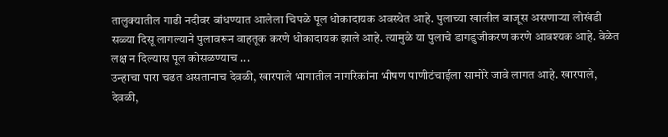तालुक्यातील गाढी नदीवर बांधण्यात आलेला चिपळे पूल धोकादायक अवस्थेत आहे. पुलाच्या खालील बाजूस असणाऱ्या लोखंडी सळ्या दिसू लागल्याने पुलावरून वाहतूक करणे धोकादायक झाले आहे. त्यामुळे या पुलाचे डागडुजीकरण करणे आवश्यक आहे. वेळेत लक्ष न दिल्यास पूल कोसळण्याच ...
उन्हाचा पारा चढत असतानाच देवळी, खारपाले भागातील नागरिकांना भीषण पाणीटंचाईला सामोरे जावे लागत आहे. खारपाले, देवळी,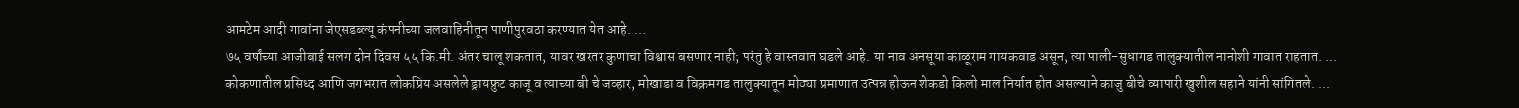आमटेम आदी गावांना जेएसडब्ल्यू कंपनीच्या जलवाहिनीतून पाणीपुरवठा करण्यात येत आहे. ...
७५ वर्षांच्या आजीबाई सलग दोन दिवस ५५ कि.मी. अंतर चालू शकतात, यावर खरतर कुणाचा विश्वास बसणार नाही; परंतु हे वास्तवात घडले आहे. या नाव अनसूया काळूराम गायकवाड असून, त्या पाली-सुधागड तालुक्यातील नानोशी गावात राहतात. ...
कोकणातील प्रसिध्द आणि जगभरात लोकप्रिय असलेले ड्रायफ्रुट काजू व त्याच्या बी चे जव्हार, मोखाडा व विक्रमगड तालुक्यातून मोठ्या प्रमाणात उत्पन्न होऊन शेकडो किलो माल निर्यात होत असल्याने काजु बीचे व्यापारी खुशील सहाने यांनी सांगितले. ...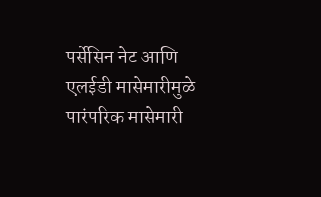पर्सेसिन नेट आणि एलईडी मासेमारीमुळे पारंपरिक मासेमारी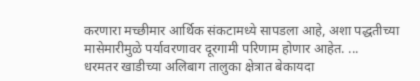करणारा मच्छीमार आर्थिक संकटामध्ये सापडला आहे, अशा पद्धतीच्या मासेमारीमुळे पर्यावरणावर दूरगामी परिणाम होणार आहेत. ...
धरमतर खाडीच्या अलिबाग तालुका क्षेत्रात बेकायदा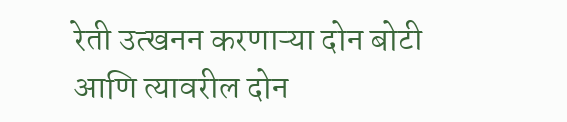रेती उत्खनन करणाऱ्या दोन बोटी आणि त्यावरील दोन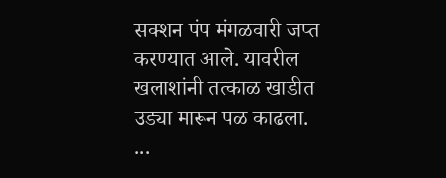सक्शन पंप मंगळवारी जप्त करण्यात आले. यावरील खलाशांनी तत्काळ खाडीत उड्या मारून पळ काढला. ...